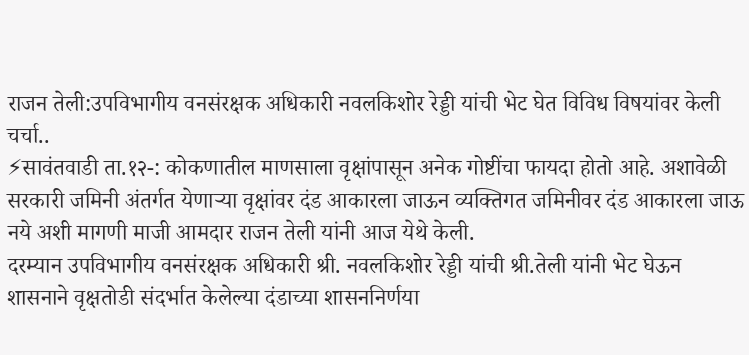राजन तेली:उपविभागीय वनसंरक्षक अधिकारी नवलकिशोर रेड्डी यांची भेट घेत विविध विषयांवर केली चर्चा..
⚡सावंतवाडी ता.१२-: कोकणातील माणसाला वृक्षांपासून अनेक गोष्टींचा फायदा होतो आहे. अशावेळी सरकारी जमिनी अंतर्गत येणाऱ्या वृक्षांवर दंड आकारला जाऊन व्यक्तिगत जमिनीवर दंड आकारला जाऊ नये अशी मागणी माजी आमदार राजन तेली यांनी आज येथे केली.
दरम्यान उपविभागीय वनसंरक्षक अधिकारी श्री. नवलकिशोर रेड्डी यांची श्री.तेली यांनी भेट घेऊन शासनाने वृक्षतोडी संदर्भात केलेल्या दंडाच्या शासननिर्णया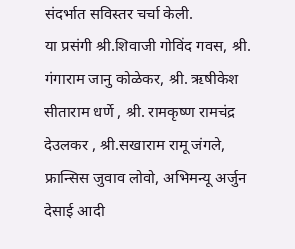संदर्भात सविस्तर चर्चा केली.
या प्रसंगी श्री.शिवाजी गोविंद गवस, श्री. गंगाराम जानु कोळेकर, श्री. ऋषीकेश सीताराम धर्णे , श्री. रामकृष्ण रामचंद्र देउलकर , श्री.सखाराम रामू जंगले, फ्रान्सिस जुवाव लोवो, अभिमन्यू अर्जुन देसाई आदी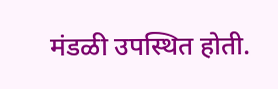मंडळी उपस्थित होती.